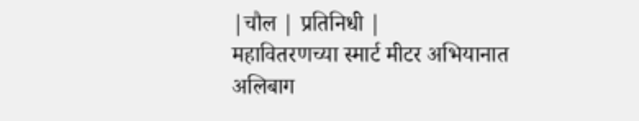|चौल | प्रतिनिधी |
महावितरणच्या स्मार्ट मीटर अभियानात अलिबाग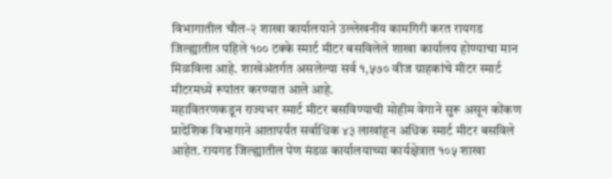विभागातील चौल-२ शाखा कार्यालयाने उल्लेखनीय कामगिरी करत रायगड जिल्ह्यातील पहिले १०० टक्के स्मार्ट मीटर बसविलेले शाखा कार्यालय होण्याचा मान मिळविला आहे. शाखेअंतर्गत असलेल्या सर्व १,५७० वीज ग्राहकांचे मीटर स्मार्ट मीटरमध्ये रूपांतर करण्यात आले आहे.
महावितरणकडून राज्यभर स्मार्ट मीटर बसविण्याची मोहीम वेगाने सुरू असून कोंकण प्रादेशिक विभागाने आतापर्यंत सर्वाधिक ४३ लाखांहून अधिक स्मार्ट मीटर बसविले आहेत. रायगड जिल्ह्यातील पेण मंडळ कार्यालयाच्या कार्यक्षेत्रात १०५ शाखा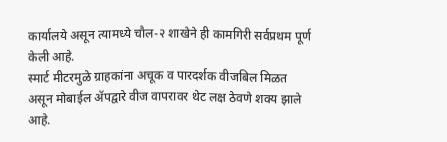कार्यालये असून त्यामध्ये चौल-२ शाखेने ही कामगिरी सर्वप्रथम पूर्ण केली आहे.
स्मार्ट मीटरमुळे ग्राहकांना अचूक व पारदर्शक वीजबिल मिळत असून मोबाईल ॲपद्वारे वीज वापरावर थेट लक्ष ठेवणे शक्य झाले आहे.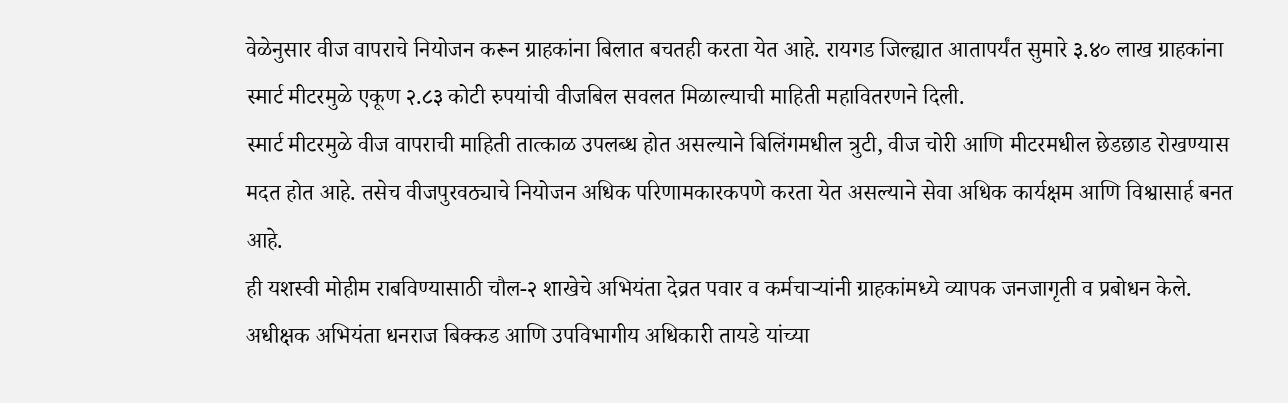वेळेनुसार वीज वापराचे नियोजन करून ग्राहकांना बिलात बचतही करता येत आहे. रायगड जिल्ह्यात आतापर्यंत सुमारे ३.४० लाख ग्राहकांना स्मार्ट मीटरमुळे एकूण २.८३ कोटी रुपयांची वीजबिल सवलत मिळाल्याची माहिती महावितरणने दिली.
स्मार्ट मीटरमुळे वीज वापराची माहिती तात्काळ उपलब्ध होत असल्याने बिलिंगमधील त्रुटी, वीज चोरी आणि मीटरमधील छेडछाड रोखण्यास मदत होत आहे. तसेच वीजपुरवठ्याचे नियोजन अधिक परिणामकारकपणे करता येत असल्याने सेवा अधिक कार्यक्षम आणि विश्वासार्ह बनत आहे.
ही यशस्वी मोहीम राबविण्यासाठी चौल-२ शाखेचे अभियंता देव्रत पवार व कर्मचाऱ्यांनी ग्राहकांमध्ये व्यापक जनजागृती व प्रबोधन केले. अधीक्षक अभियंता धनराज बिक्कड आणि उपविभागीय अधिकारी तायडे यांच्या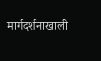मार्गदर्शनाखाली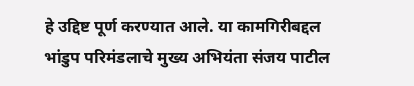हे उद्दिष्ट पूर्ण करण्यात आले. या कामगिरीबद्दल भांडुप परिमंडलाचे मुख्य अभियंता संजय पाटील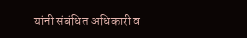यांनी संबंधित अधिकारी व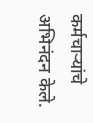कर्मचाऱ्यांचे अभिनंदन केले.